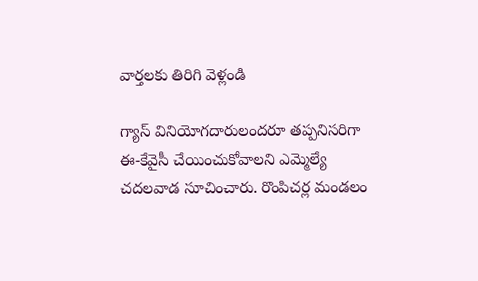వార్తలకు తిరిగి వెళ్లండి

గ్యాస్ వినియోగదారులందరూ తప్పనిసరిగా ఈ-కేవైసీ చేయించుకోవాలని ఎమ్మెల్యే చదలవాడ సూచించారు. రొంపిచర్ల మండలం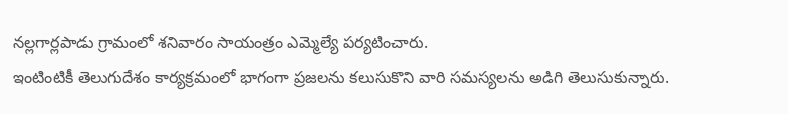నల్లగార్లపాడు గ్రామంలో శనివారం సాయంత్రం ఎమ్మెల్యే పర్యటించారు.
ఇంటింటికీ తెలుగుదేశం కార్యక్రమంలో భాగంగా ప్రజలను కలుసుకొని వారి సమస్యలను అడిగి తెలుసుకున్నారు.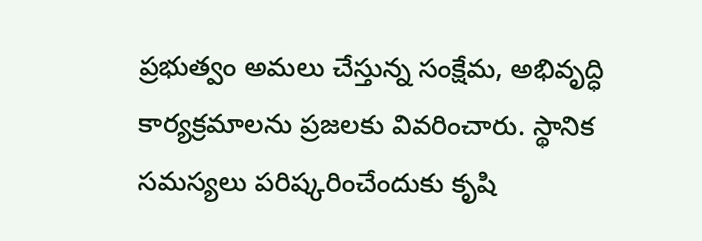ప్రభుత్వం అమలు చేస్తున్న సంక్షేమ, అభివృద్ధి కార్యక్రమాలను ప్రజలకు వివరించారు. స్థానిక సమస్యలు పరిష్కరించేందుకు కృషి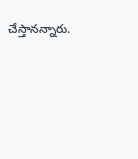చేస్తానన్నారు.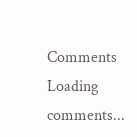Comments
Loading comments...